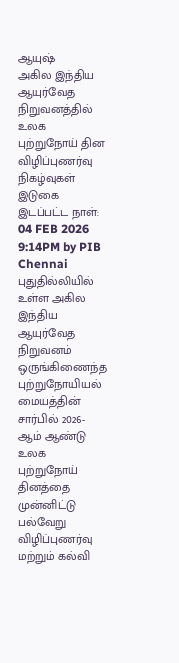ஆயுஷ்
அகில இந்திய ஆயுர்வேத நிறுவனத்தில் உலக புற்றுநோய் தின விழிப்புணர்வு நிகழ்வுகள்
இடுகை இடப்பட்ட நாள்:
04 FEB 2026 9:14PM by PIB Chennai
புதுதில்லியில் உள்ள அகில இந்திய ஆயுர்வேத நிறுவனம் ஒருங்கிணைந்த புற்றுநோயியல் மையத்தின் சார்பில் 2026-ஆம் ஆண்டு உலக புற்றுநோய் தினத்தை முன்னிட்டு பல்வேறு விழிப்புணர்வு மற்றும் கல்வி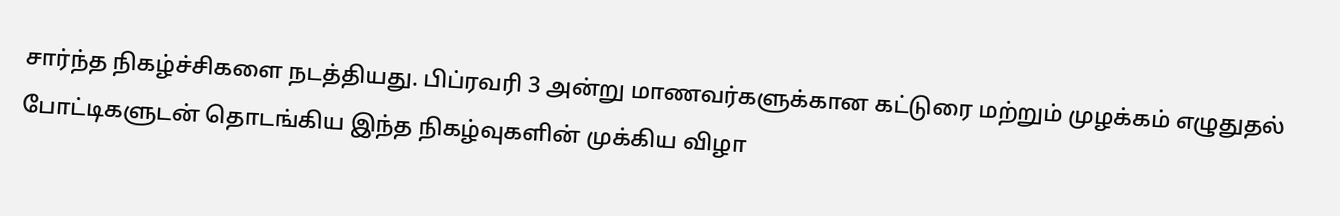சார்ந்த நிகழ்ச்சிகளை நடத்தியது. பிப்ரவரி 3 அன்று மாணவர்களுக்கான கட்டுரை மற்றும் முழக்கம் எழுதுதல் போட்டிகளுடன் தொடங்கிய இந்த நிகழ்வுகளின் முக்கிய விழா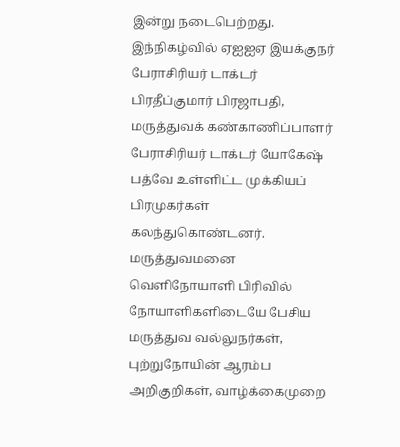இன்று நடைபெற்றது.
இந்நிகழ்வில் ஏஐஐஏ இயக்குநர் பேராசிரியர் டாக்டர் பிரதீப்குமார் பிரஜாபதி, மருத்துவக் கண்காணிப்பாளர் பேராசிரியர் டாக்டர் யோகேஷ் பத்வே உள்ளிட்ட முக்கியப் பிரமுகர்கள் கலந்துகொண்டனர். மருத்துவமனை வெளிநோயாளி பிரிவில் நோயாளிகளிடையே பேசிய மருத்துவ வல்லுநர்கள், புற்றுநோயின் ஆரம்ப அறிகுறிகள், வாழ்க்கைமுறை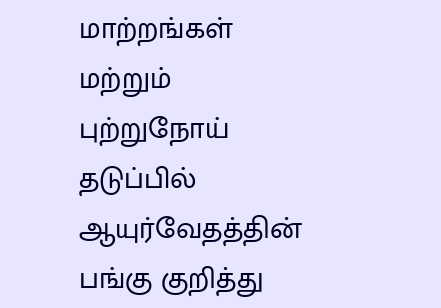மாற்றங்கள் மற்றும் புற்றுநோய் தடுப்பில் ஆயுர்வேதத்தின் பங்கு குறித்து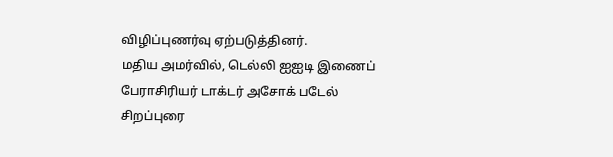விழிப்புணர்வு ஏற்படுத்தினர்.
மதிய அமர்வில், டெல்லி ஐஐடி இணைப் பேராசிரியர் டாக்டர் அசோக் படேல் சிறப்புரை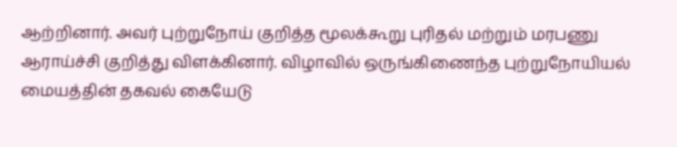ஆற்றினார். அவர் புற்றுநோய் குறித்த மூலக்கூறு புரிதல் மற்றும் மரபணு ஆராய்ச்சி குறித்து விளக்கினார். விழாவில் ஒருங்கிணைந்த புற்றுநோயியல் மையத்தின் தகவல் கையேடு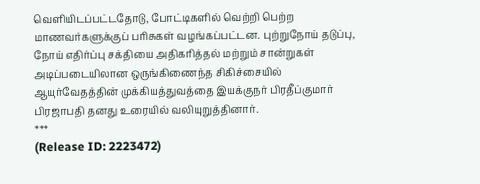வெளியிடப்பட்டதோடு, போட்டிகளில் வெற்றி பெற்ற மாணவர்களுக்குப் பரிசுகள் வழங்கப்பட்டன. புற்றுநோய் தடுப்பு, நோய் எதிர்ப்பு சக்தியை அதிகரித்தல் மற்றும் சான்றுகள் அடிப்படையிலான ஒருங்கிணைந்த சிகிச்சையில் ஆயுர்வேதத்தின் முக்கியத்துவத்தை இயக்குநர் பிரதீப்குமார் பிரஜாபதி தனது உரையில் வலியுறுத்தினார்.
***
(Release ID: 2223472)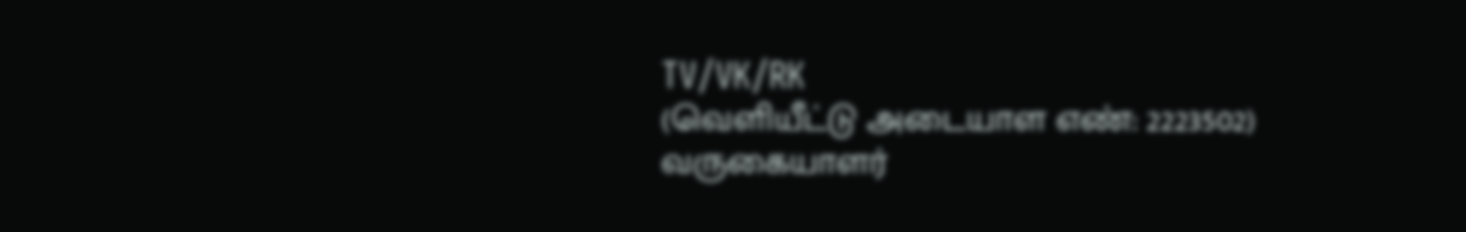TV/VK/RK
(வெளியீட்டு அடையாள எண்: 2223502)
வருகையாளர்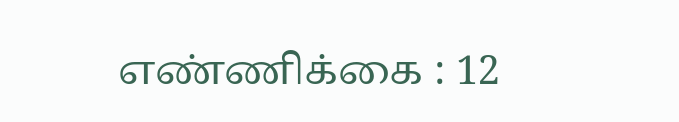எண்ணிக்கை : 12